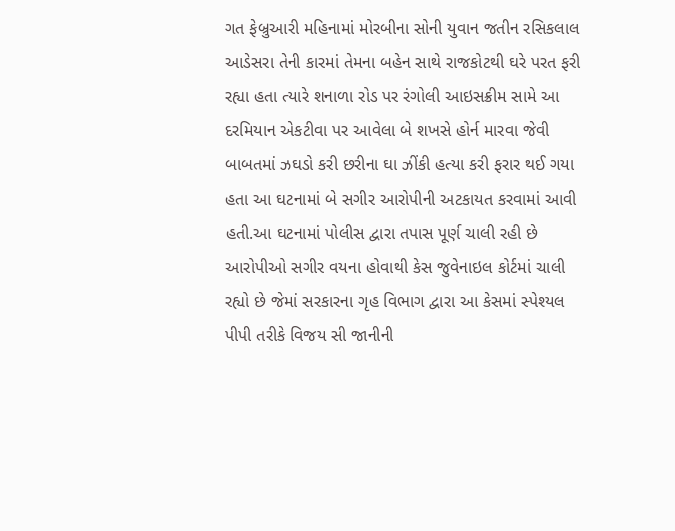ગત ફેબ્રુઆરી મહિનામાં મોરબીના સોની યુવાન જતીન રસિકલાલ આડેસરા તેની કારમાં તેમના બહેન સાથે રાજકોટથી ઘરે પરત ફરી રહ્યા હતા ત્યારે શનાળા રોડ પર રંગોલી આઇસક્રીમ સામે આ દરમિયાન એકટીવા પર આવેલા બે શખસે હોર્ન મારવા જેવી બાબતમાં ઝઘડો કરી છરીના ઘા ઝીંકી હત્યા કરી ફરાર થઈ ગયા હતા આ ઘટનામાં બે સગીર આરોપીની અટકાયત કરવામાં આવી હતી.આ ઘટનામાં પોલીસ દ્વારા તપાસ પૂર્ણ ચાલી રહી છે આરોપીઓ સગીર વયના હોવાથી કેસ જુવેનાઇલ કોર્ટમાં ચાલી રહ્યો છે જેમાં સરકારના ગૃહ વિભાગ દ્વારા આ કેસમાં સ્પેશ્યલ પીપી તરીકે વિજય સી જાનીની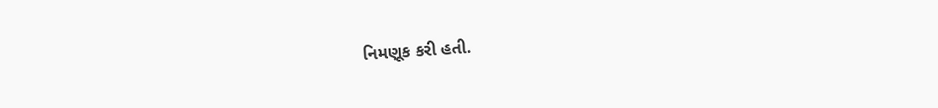નિમણૂક કરી હતી.